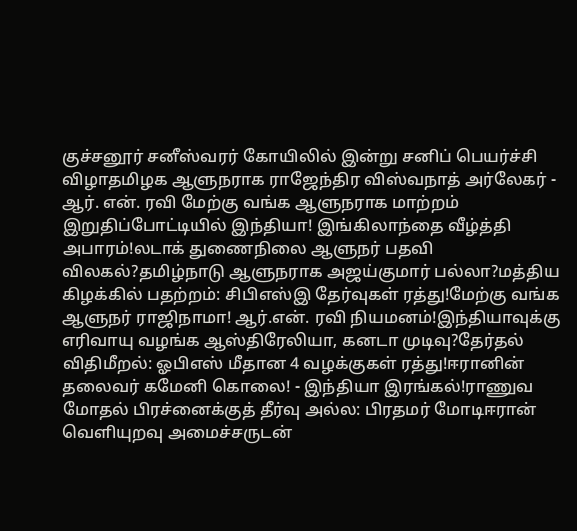குச்சனூர் சனீஸ்வரர் கோயிலில் இன்று சனிப் பெயர்ச்சி விழாதமிழக ஆளுநராக ராஜேந்திர விஸ்வநாத் அர்லேகர் - ஆர். என். ரவி மேற்கு வங்க ஆளுநராக மாற்றம் இறுதிப்போட்டியில் இந்தியா! இங்கிலாந்தை வீழ்த்தி அபாரம்!லடாக் துணைநிலை ஆளுநர் பதவி விலகல்?தமிழ்நாடு ஆளுநராக அஜய்குமார் பல்லா?மத்திய கிழக்கில் பதற்றம்: சிபிஎஸ்இ தேர்வுகள் ரத்து!மேற்கு வங்க ஆளுநர் ராஜிநாமா! ஆர்.என். ரவி நியமனம்!இந்தியாவுக்கு எரிவாயு வழங்க ஆஸ்திரேலியா, கனடா முடிவு?தேர்தல் விதிமீறல்: ஓபிஎஸ் மீதான 4 வழக்குகள் ரத்து!ஈரானின் தலைவர் கமேனி கொலை! - இந்தியா இரங்கல்!ராணுவ மோதல் பிரச்னைக்குத் தீர்வு அல்ல: பிரதமர் மோடிஈரான் வெளியுறவு அமைச்சருடன்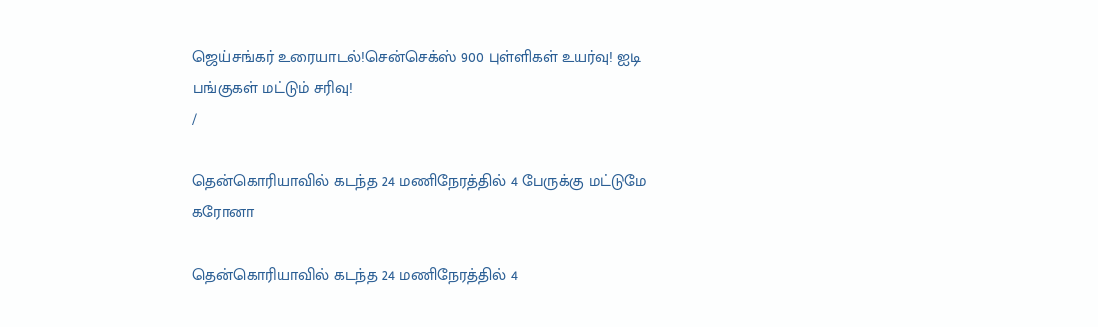ஜெய்சங்கர் உரையாடல்!சென்செக்ஸ் 900 புள்ளிகள் உயர்வு! ஐடி பங்குகள் மட்டும் சரிவு!
/

தென்கொரியாவில் கடந்த 24 மணிநேரத்தில் 4 பேருக்கு மட்டுமே கரோனா

தென்கொரியாவில் கடந்த 24 மணிநேரத்தில் 4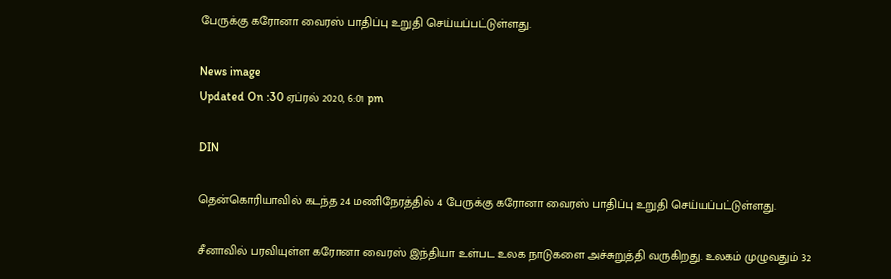பேருக்கு கரோனா வைரஸ் பாதிப்பு உறுதி செய்யப்பட்டுள்ளது.

News image
Updated On :30 ஏப்ரல் 2020, 6:01 pm

DIN

தென்கொரியாவில் கடந்த 24 மணிநேரத்தில் 4 பேருக்கு கரோனா வைரஸ் பாதிப்பு உறுதி செய்யப்பட்டுள்ளது.

சீனாவில் பரவியுள்ள கரோனா வைரஸ் இந்தியா உள்பட உலக நாடுகளை அச்சுறுத்தி வருகிறது. உலகம் முழுவதும் 32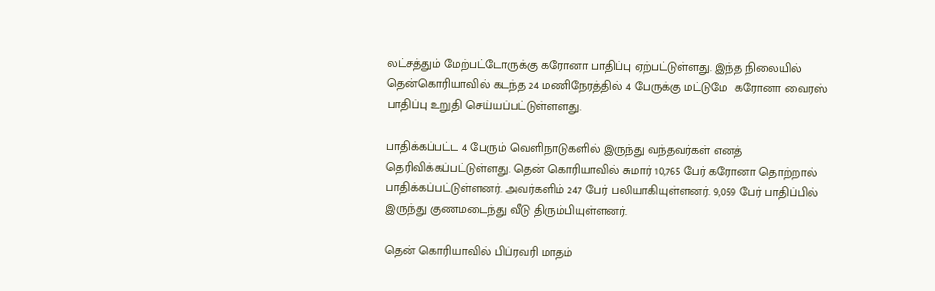லட்சத்தும் மேற்பட்டோருக்கு கரோனா பாதிப்பு ஏற்பட்டுள்ளது. இந்த நிலையில் தென்கொரியாவில் கடந்த 24 மணிநேரத்தில் 4 பேருக்கு மட்டுமே  கரோனா வைரஸ் பாதிப்பு உறுதி செய்யப்பட்டுள்ளளது.

பாதிக்கப்பட்ட 4 பேரும் வெளிநாடுகளில் இருந்து வந்தவர்கள் எனத் தெரிவிக்கப்பட்டுள்ளது. தென் கொரியாவில் சுமார் 10,765 பேர் கரோனா தொற்றால் பாதிக்கப்பட்டுள்ளனர். அவர்களிம் 247 பேர் பலியாகியுள்ளனர். 9,059 பேர் பாதிப்பில் இருந்து குணமடைந்து வீடு திரும்பியுள்ளனர்.

தென் கொரியாவில் பிப்ரவரி மாதம்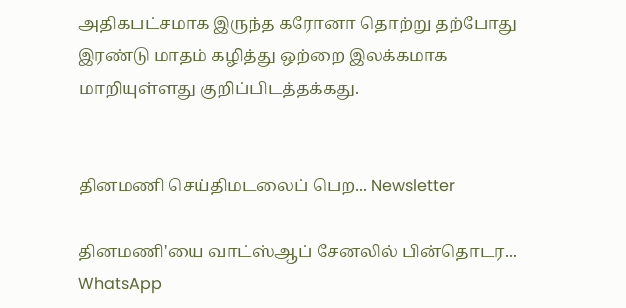அதிகபட்சமாக இருந்த கரோனா தொற்று தற்போது இரண்டு மாதம் கழித்து ஒற்றை இலக்கமாக மாறியுள்ளது குறிப்பிடத்தக்கது.


தினமணி செய்திமடலைப் பெற... Newsletter

தினமணி'யை வாட்ஸ்ஆப் சேனலில் பின்தொடர... WhatsApp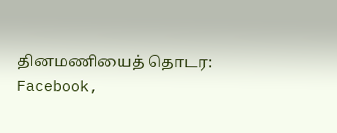தினமணியைத் தொடர: Facebook,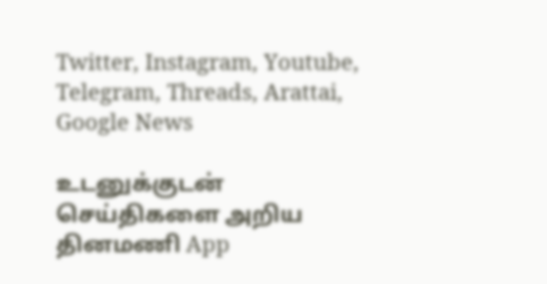Twitter, Instagram, Youtube, Telegram, Threads, Arattai, Google News

உடனுக்குடன் செய்திகளை அறிய தினமணி App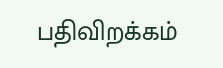பதிவிறக்கம்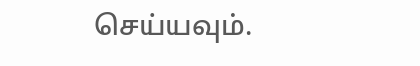செய்யவும்.